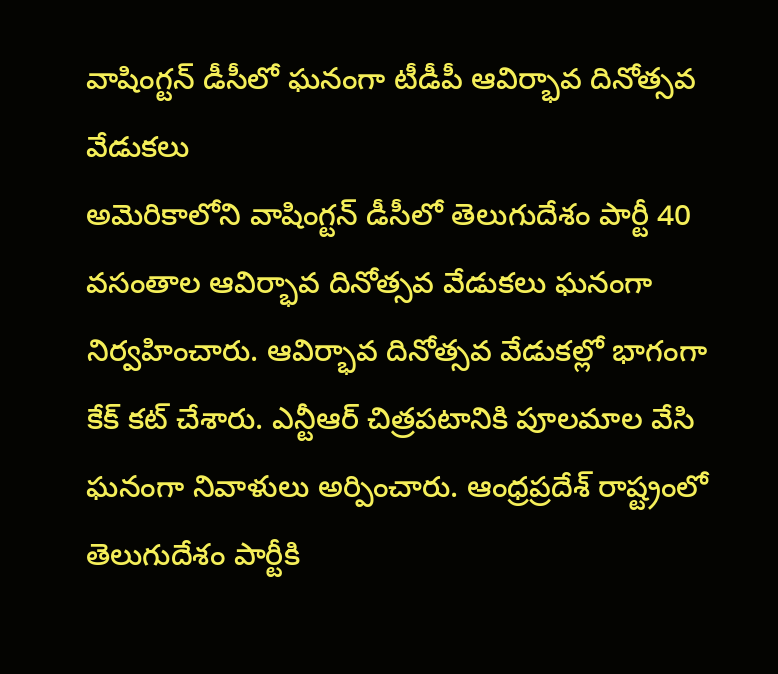వాషింగ్టన్ డీసీలో ఘనంగా టీడీపీ ఆవిర్భావ దినోత్సవ వేడుకలు
అమెరికాలోని వాషింగ్టన్ డీసీలో తెలుగుదేశం పార్టీ 40 వసంతాల ఆవిర్భావ దినోత్సవ వేడుకలు ఘనంగా నిర్వహించారు. ఆవిర్భావ దినోత్సవ వేడుకల్లో భాగంగా కేక్ కట్ చేశారు. ఎన్టీఆర్ చిత్రపటానికి పూలమాల వేసి ఘనంగా నివాళులు అర్పించారు. ఆంధ్రప్రదేశ్ రాష్ట్రంలో తెలుగుదేశం పార్టీకి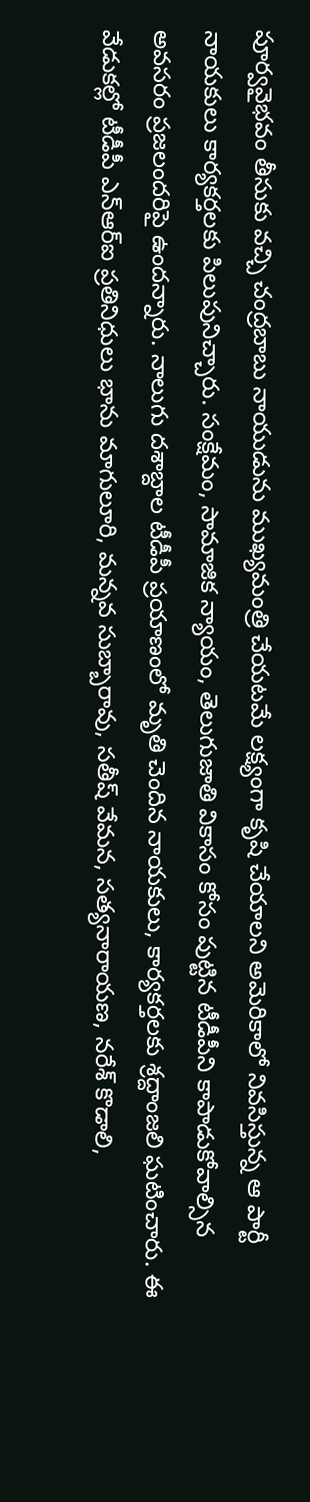పూర్వవైభవం తీసుకు వచ్చి చంద్రబాబు నాయుడును ముఖ్యమంత్రి చేయటమే లక్ష్యంగా కృషి చేయాలని అమెరికాలో నివసిస్తున్న ఆ పార్టీ నాయకులు కార్యకర్తలకు పిలుపునిచ్చారు. సంక్షేమం, సామాజిక న్యాయం, తెలుగుజాతి వికాసం కోసం పుట్టిన టీడీపీని కాపాడుకోవాల్సిన అవసరం ప్రజలందరిపై ఉందన్నారు. నాలుగు దశాబ్దాల టీడీపీ ప్రయాణంలో మృతి చెందిన నాయకులు, కార్యకర్తలకు శ్రద్దాంజలి ఘటించారు. ఈ వేడుకల్లో టీడీపీ ఎన్ఆర్ఐ ప్రతినిధులు భాను మాగులూరి, మన్నవ సుబ్బారావు, సతీష్ వేమన, సత్యనారాయణ, నరేశ్ కొడాలి,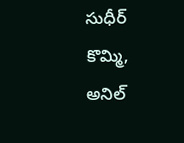సుధీర్ కొమ్మి, అనిల్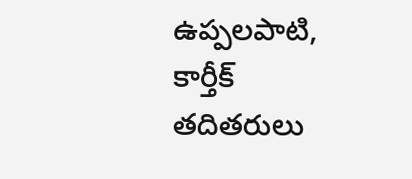ఉప్పలపాటి, కార్తీక్ తదితరులు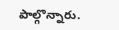పాల్గొన్నారు.